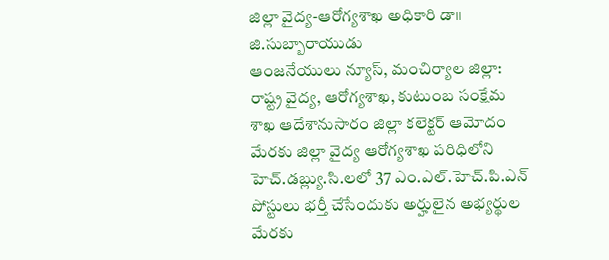జిల్లా వైద్య-ఆరోగ్యశాఖ అధికారి డా॥ జి.సుబ్బారాయుడు
ఆంజనేయులు న్యూస్, మంచిర్యాల జిల్లా: రాష్ట్ర వైద్య, ఆరోగ్యశాఖ, కుటుంబ సంక్షేమ శాఖ ఆదేశానుసారం జిల్లా కలెక్టర్ ఆమోదం మేరకు జిల్లా వైద్య ఆరోగ్యశాఖ పరిధిలోని హెచ్.డబ్ల్యు.సి.లలో 37 ఎం.ఎల్.హెచ్.పి.ఎన్ పోస్టులు భర్తీ చేసేందుకు అర్హులైన అభ్యర్థుల మేరకు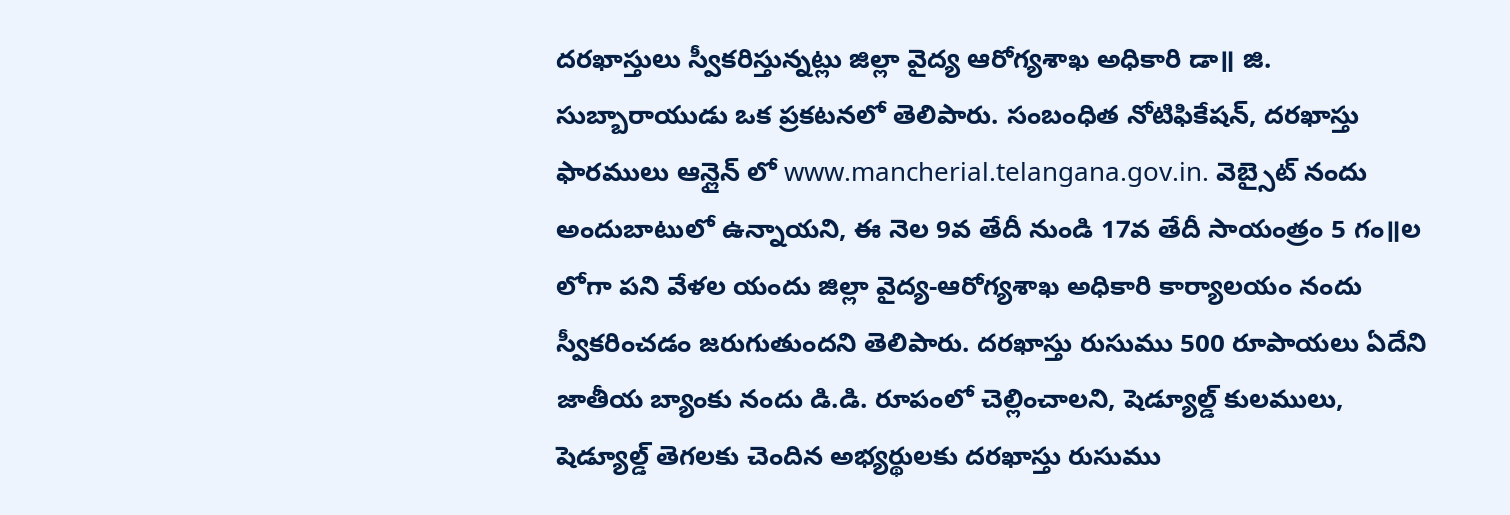దరఖాస్తులు స్వీకరిస్తున్నట్లు జిల్లా వైద్య ఆరోగ్యశాఖ అధికారి డా॥ జి. సుబ్బారాయుడు ఒక ప్రకటనలో తెలిపారు. సంబంధిత నోటిఫికేషన్, దరఖాస్తు ఫారములు ఆన్లైన్ లో www.mancherial.telangana.gov.in. వెబ్సైట్ నందు అందుబాటులో ఉన్నాయని, ఈ నెల 9వ తేదీ నుండి 17వ తేదీ సాయంత్రం 5 గం॥ల లోగా పని వేళల యందు జిల్లా వైద్య-ఆరోగ్యశాఖ అధికారి కార్యాలయం నందు స్వీకరించడం జరుగుతుందని తెలిపారు. దరఖాస్తు రుసుము 500 రూపాయలు ఏదేని జాతీయ బ్యాంకు నందు డి.డి. రూపంలో చెల్లించాలని, షెడ్యూల్డ్ కులములు, షెడ్యూల్డ్ తెగలకు చెందిన అభ్యర్థులకు దరఖాస్తు రుసుము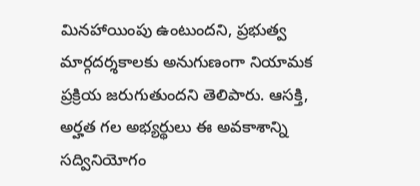మినహాయింపు ఉంటుందని, ప్రభుత్వ మార్గదర్శకాలకు అనుగుణంగా నియామక ప్రక్రియ జరుగుతుందని తెలిపారు. ఆసక్తి, అర్హత గల అభ్యర్థులు ఈ అవకాశాన్ని సద్వినియోగం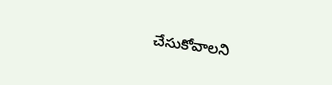చేసుకోవాలని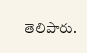తెలిపారు.